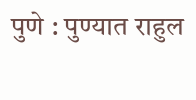पुणे : पुण्यात राहुल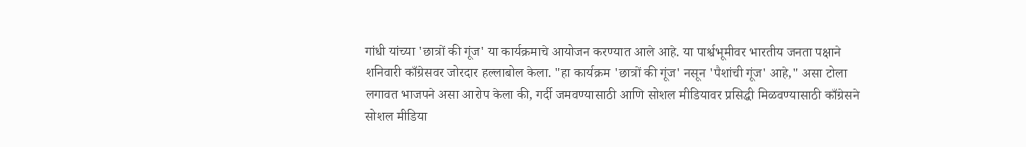गांधी यांच्या 'छात्रों की गूंज' या कार्यक्रमाचे आयोजन करण्यात आले आहे. या पार्श्वभूमीवर भारतीय जनता पक्षाने शनिवारी काँग्रेसवर जोरदार हल्लाबोल केला. "हा कार्यक्रम 'छात्रों की गूंज' नसून 'पैशांची गूंज' आहे," असा टोला लगावत भाजपने असा आरोप केला की, गर्दी जमवण्यासाठी आणि सोशल मीडियावर प्रसिद्धी मिळवण्यासाठी काँग्रेसने सोशल मीडिया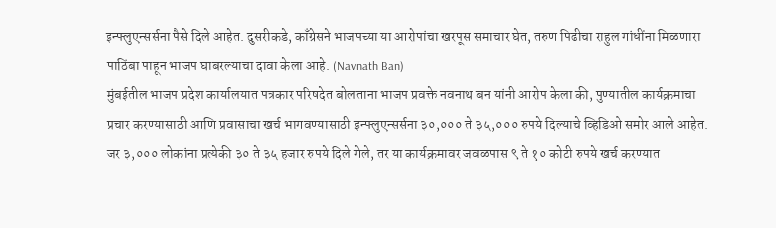इन्फ्लुएन्सर्सना पैसे दिले आहेत. दुसरीकडे, काँग्रेसने भाजपच्या या आरोपांचा खरपूस समाचार घेत, तरुण पिढीचा राहुल गांधींना मिळणारा पाठिंबा पाहून भाजप घाबरल्याचा दावा केला आहे. (Navnath Ban)
मुंबईतील भाजप प्रदेश कार्यालयात पत्रकार परिषदेत बोलताना भाजप प्रवक्ते नवनाथ बन यांनी आरोप केला की, पुण्यातील कार्यक्रमाचा प्रचार करण्यासाठी आणि प्रवासाचा खर्च भागवण्यासाठी इन्फ्लुएन्सर्सना ३०,००० ते ३५,००० रुपये दिल्याचे व्हिडिओ समोर आले आहेत. जर ३,००० लोकांना प्रत्येकी ३० ते ३५ हजार रुपये दिले गेले, तर या कार्यक्रमावर जवळपास ९ ते १० कोटी रुपये खर्च करण्यात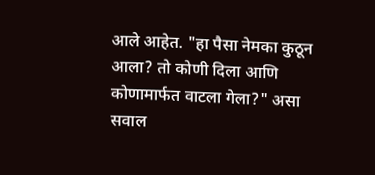आले आहेत. "हा पैसा नेमका कुठून आला? तो कोणी दिला आणि कोणामार्फत वाटला गेला?" असा सवाल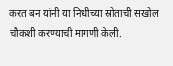करत बन यांनी या निधीच्या स्रोताची सखोल चौकशी करण्याची मागणी केली.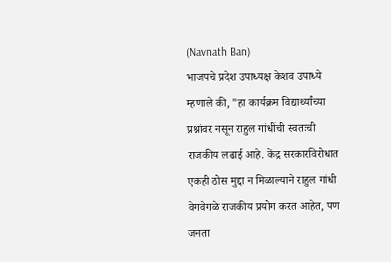(Navnath Ban)
भाजपचे प्रदेश उपाध्यक्ष केशव उपाध्ये म्हणाले की, "हा कार्यक्रम विद्यार्थ्यांच्या प्रश्नांवर नसून राहुल गांधींची स्वतःची राजकीय लढाई आहे. केंद्र सरकारविरोधात एकही ठोस मुद्दा न मिळाल्याने राहुल गांधी वेगवेगळे राजकीय प्रयोग करत आहेत, पण जनता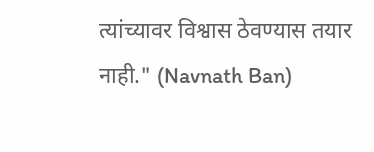त्यांच्यावर विश्वास ठेवण्यास तयार नाही." (Navnath Ban)